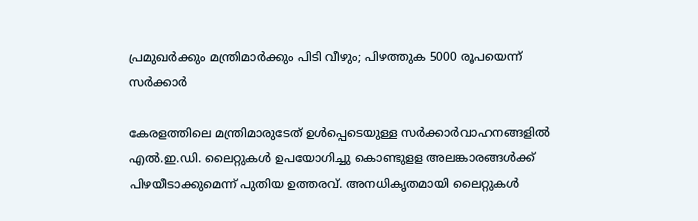പ്രമുഖർക്കും മന്ത്രിമാർക്കും പിടി വീഴും; പിഴത്തുക 5000 രൂപയെന്ന് സർക്കാർ

കേരളത്തിലെ മന്ത്രിമാരുടേത് ഉള്‍പ്പെടെയുള്ള സര്‍ക്കാര്‍വാഹനങ്ങളില്‍ എല്‍.ഇ.ഡി. ലൈറ്റുകൾ ഉപയോഗിച്ചു കൊണ്ടുളള അലങ്കാരങ്ങൾക്ക് പിഴയീടാക്കുമെന്ന് പുതിയ ഉത്തരവ്. അനധികൃതമായി ലൈറ്റുകൾ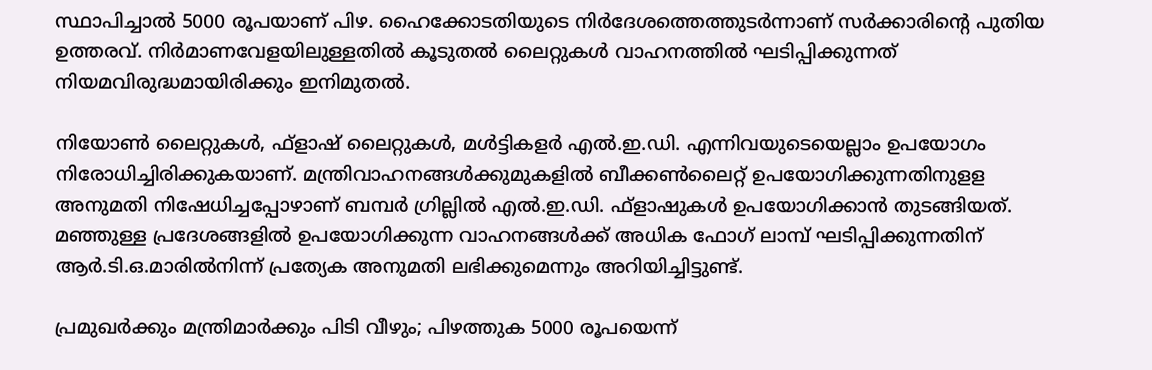സ്ഥാപിച്ചാൽ 5000 രൂപയാണ് പിഴ. ഹൈക്കോടതിയുടെ നിര്‍ദേശത്തെത്തുടര്‍ന്നാണ് സര്‍ക്കാരിൻ്റെ പുതിയ ഉത്തരവ്. നിര്‍മാണവേളയിലുള്ളതില്‍ കൂടുതല്‍ ലൈറ്റുകൾ വാഹനത്തിൽ ഘടിപ്പിക്കുന്നത് നിയമവിരുദ്ധമായിരിക്കും ഇനിമുതൽ.

നിയോണ്‍ ലൈറ്റുകൾ, ഫ്‌ളാഷ് ലൈറ്റുകള്‍, മള്‍ട്ടികളര്‍ എല്‍.ഇ.ഡി. എന്നിവയുടെയെല്ലാം ഉപയോഗം നിരോധിച്ചിരിക്കുകയാണ്. മന്ത്രിവാഹനങ്ങള്‍ക്കുമുകളില്‍ ബീക്കണ്‍ലൈറ്റ് ഉപയോഗിക്കുന്നതിനുളള അനുമതി നിഷേധിച്ചപ്പോഴാണ് ബമ്പര്‍ ഗ്രില്ലില്‍ എല്‍.ഇ.ഡി. ഫ്‌ളാഷുകള്‍ ഉപയോഗിക്കാൻ തുടങ്ങിയത്. മഞ്ഞുള്ള പ്രദേശങ്ങളില്‍ ഉപയോഗിക്കുന്ന വാഹനങ്ങള്‍ക്ക് അധിക ഫോഗ് ലാമ്പ് ഘടിപ്പിക്കുന്നതിന് ആര്‍.ടി.ഒ.മാരില്‍നിന്ന് പ്രത്യേക അനുമതി ലഭിക്കുമെന്നും അറിയിച്ചിട്ടുണ്ട്.

പ്രമുഖർക്കും മന്ത്രിമാർക്കും പിടി വീഴും; പിഴത്തുക 5000 രൂപയെന്ന്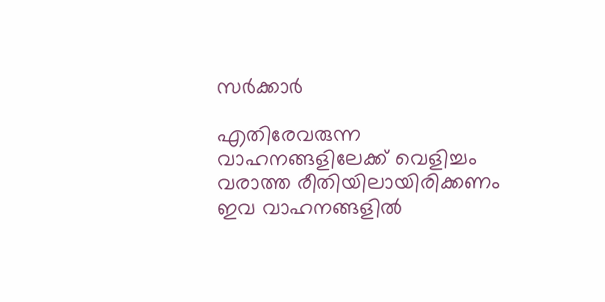സർക്കാർ

എതിരേവരുന്ന വാഹനങ്ങളിലേക്ക് വെളിച്ചം വരാത്ത രീതിയിലായിരിക്കണം ഇവ വാഹനങ്ങളിൽ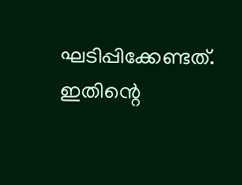ഘടിപ്പിക്കേണ്ടത്. ഇതിന്റെ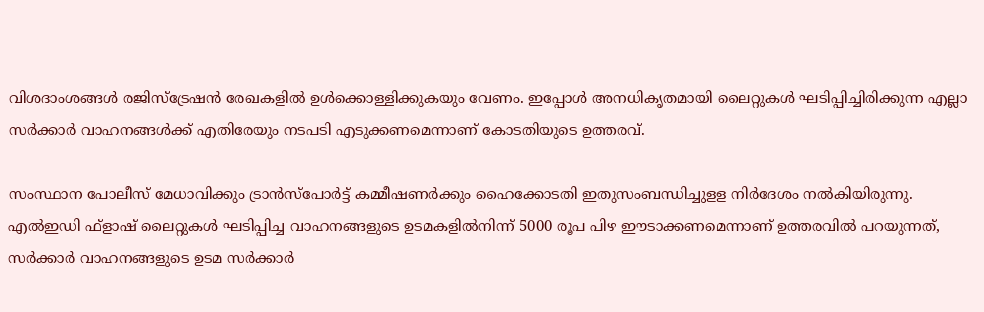വിശദാംശങ്ങള്‍ രജിസ്ട്രേഷന്‍ രേഖകളില്‍ ഉള്‍ക്കൊള്ളിക്കുകയും വേണം. ഇപ്പോൾ അനധികൃതമായി ലൈറ്റുകൾ ഘടിപ്പിച്ചിരിക്കുന്ന എല്ലാ സർക്കാർ വാഹനങ്ങൾക്ക് എതിരേയും നടപടി എടുക്കണമെന്നാണ് കോടതിയുടെ ഉത്തരവ്.

സംസ്ഥാന പോലീസ് മേധാവിക്കും ട്രാന്‍സ്പോര്‍ട്ട് കമ്മീഷണര്‍ക്കും ഹൈക്കോടതി ഇതുസംബന്ധിച്ചുളള നിര്‍ദേശം നല്‍കിയിരുന്നു. എല്‍ഇഡി ഫ്ളാഷ് ലൈറ്റുകള്‍ ഘടിപ്പിച്ച വാഹനങ്ങളുടെ ഉടമകളില്‍നിന്ന് 5000 രൂപ പിഴ ഈടാക്കണമെന്നാണ് ഉത്തരവിൽ പറയുന്നത്, സർക്കാർ വാഹനങ്ങളുടെ ഉടമ സർക്കാർ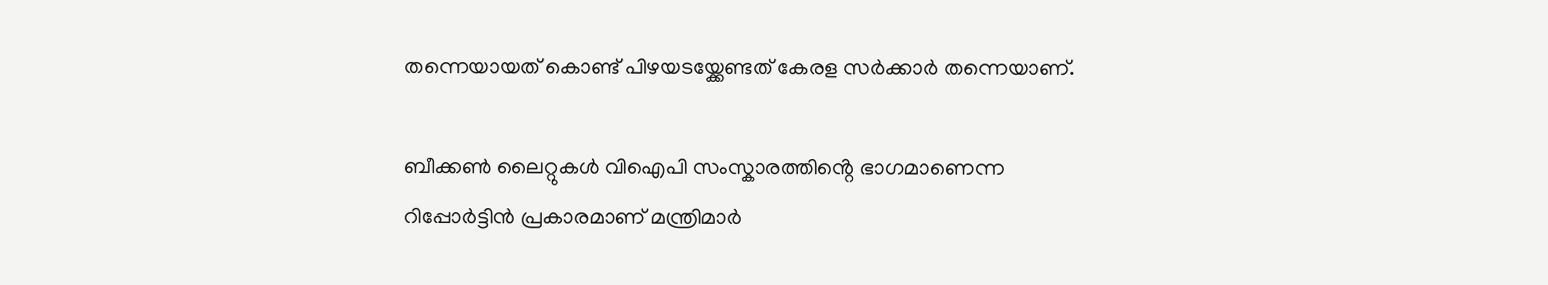തന്നെയായത് കൊണ്ട് പിഴയടയ്ക്കേണ്ടത് കേരള സർക്കാർ തന്നെയാണ്.

ബീക്കൺ ലൈറ്റുകൾ വിഐപി സംസ്കാരത്തിൻ്റെ ഭാഗമാണെന്ന റിപ്പോർട്ടിൻ പ്രകാരമാണ് മന്ത്രിമാർ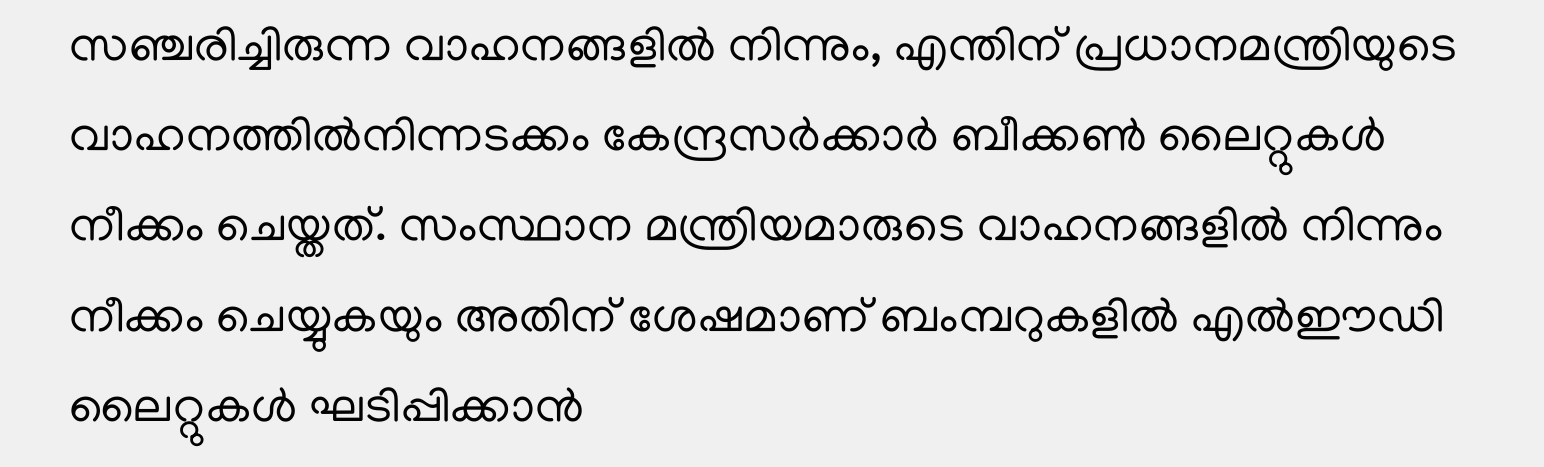സഞ്ചരിച്ചിരുന്ന വാഹനങ്ങളിൽ നിന്നും, എന്തിന് പ്രധാനമന്ത്രിയുടെ വാഹനത്തില്‍നിന്നടക്കം കേന്ദ്രസര്‍ക്കാര്‍ ബീക്കണ്‍ ലൈറ്റുകള്‍ നീക്കം ചെയ്തത്. സംസ്ഥാന മന്ത്രിയമാരുടെ വാഹനങ്ങളിൽ നിന്നും നീക്കം ചെയ്യുകയും അതിന് ശേഷമാണ് ബംമ്പറുകളിൽ എൽഈഡി ലൈറ്റുകൾ ഘടിപ്പിക്കാൻ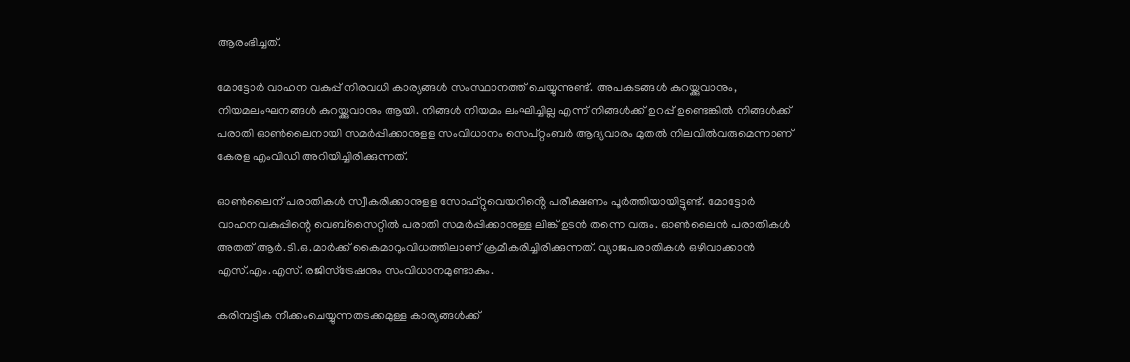ആരംഭിച്ചത്.

മോട്ടോർ വാഹന വകുപ്പ് നിരവധി കാര്യങ്ങൾ സംസ്ഥാനത്ത് ചെയ്യുന്നുണ്ട്. അപകടങ്ങൾ കുറയ്ക്കുവാനും, നിയമലംഘനങ്ങൾ കുറയ്ക്കുവാനും ആയി. നിങ്ങൾ നിയമം ലംഘിച്ചില്ല എന്ന് നിങ്ങൾക്ക് ഉറപ്പ് ഉണ്ടെങ്കിൽ നിങ്ങൾക്ക് പരാതി ഓൺലൈനായി സമർപ്പിക്കാനുളള സംവിധാനം സെപ്റ്റംബര്‍ ആദ്യവാരം മുതൽ നിലവില്‍വരുമെന്നാണ് കേരള എംവിഡി അറിയിച്ചിരിക്കുന്നത്.

ഓൺലൈന് പരാതികൾ സ്വീകരിക്കാനുളള സോഫ്റ്റുവെയറിൻ്റെ പരീക്ഷണം പൂർത്തിയായിട്ടുണ്ട്. മോട്ടോര്‍ വാഹനവകുപ്പിന്റെ വെബ്സൈറ്റില്‍ പരാതി സമര്‍പ്പിക്കാനുള്ള ലിങ്ക് ഉടൻ തന്നെ വരും. ഓണ്‍ലൈന്‍ പരാതികള്‍ അതത് ആര്‍.ടി.ഒ.മാര്‍ക്ക് കൈമാറുംവിധത്തിലാണ് ക്രമീകരിച്ചിരിക്കുന്നത്. വ്യാജപരാതികള്‍ ഒഴിവാക്കാന്‍ എസ്.എം.എസ്. രജിസ്ട്രേഷനും സംവിധാനമുണ്ടാകും.

കരിമ്പട്ടിക നീക്കംചെയ്യുന്നതടക്കമുള്ള കാര്യങ്ങള്‍ക്ക്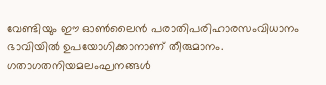വേണ്ടിയും ഈ ഓണ്‍ലൈന്‍ പരാതിപരിഹാരസംവിധാനം ഭാവിയില്‍ ഉപയോഗിക്കാനാണ് തീരുമാനം. ഗതാഗതനിയമലംഘനങ്ങള്‍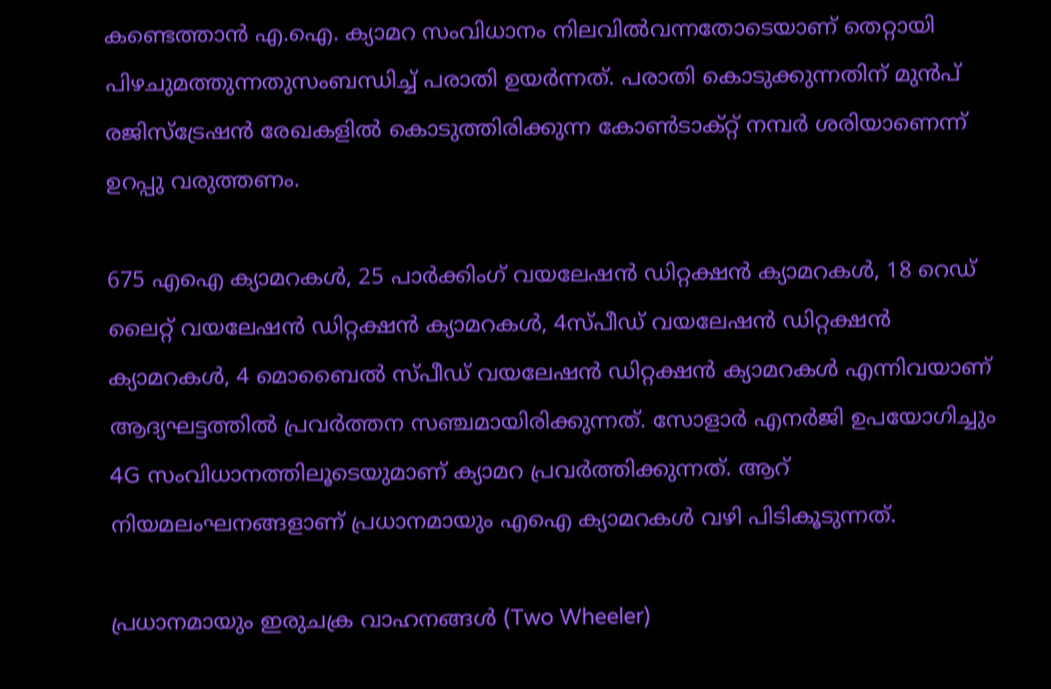കണ്ടെത്താന്‍ എ.ഐ. ക്യാമറ സംവിധാനം നിലവില്‍വന്നതോടെയാണ് തെറ്റായി പിഴചുമത്തുന്നതുസംബന്ധിച്ച് പരാതി ഉയര്‍ന്നത്. പരാതി കൊടുക്കുന്നതിന് മുൻപ് രജിസ്ട്രേഷൻ രേഖകളിൽ കൊടുത്തിരിക്കുന്ന കോൺടാക്റ്റ് നമ്പർ ശരിയാണെന്ന് ഉറപ്പു വരുത്തണം.

675 എഐ ക്യാമറകൾ, 25 പാർക്കിംഗ് വയലേഷൻ ഡിറ്റക്ഷൻ ക്യാമറകൾ, 18 റെഡ് ലൈറ്റ് വയലേഷൻ ഡിറ്റക്ഷൻ ക്യാമറകൾ, 4സ്പീഡ് വയലേഷൻ ഡിറ്റക്ഷൻ ക്യാമറകൾ, 4 മൊബൈൽ സ്പീഡ് വയലേഷൻ ഡിറ്റക്ഷൻ ക്യാമറകൾ എന്നിവയാണ് ആദ്യഘട്ടത്തിൽ പ്രവർത്തന സഞ്ചമായിരിക്കുന്നത്. സോളാർ എനർജി ഉപയോഗിച്ചും 4G സംവിധാനത്തിലൂടെയുമാണ് ക്യാമറ പ്രവർത്തിക്കുന്നത്. ആറ് നിയമലംഘനങ്ങളാണ് പ്രധാനമായും എഐ ക്യാമറകള്‍ വഴി പിടികൂടുന്നത്.

പ്രധാനമായും ഇരുചക്ര വാഹനങ്ങൾ (Two Wheeler)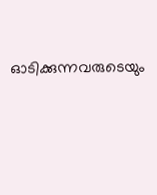ഓടിക്കുന്നവരുടെയും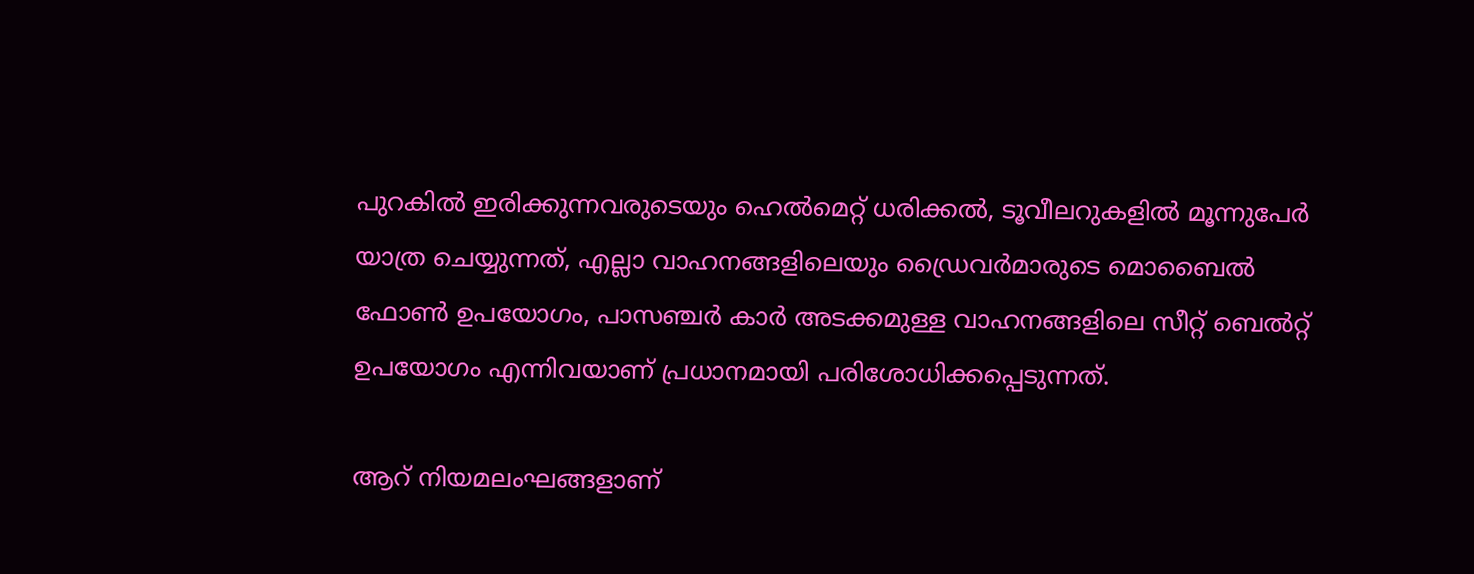പുറകിൽ ഇരിക്കുന്നവരുടെയും ഹെൽമെറ്റ് ധരിക്കൽ, ടൂവീലറുകളിൽ മൂന്നുപേർ യാത്ര ചെയ്യുന്നത്, എല്ലാ വാഹനങ്ങളിലെയും ഡ്രൈവർമാരുടെ മൊബൈൽ ഫോൺ ഉപയോഗം, പാസഞ്ചർ കാർ അടക്കമുള്ള വാഹനങ്ങളിലെ സീറ്റ് ബെൽറ്റ് ഉപയോഗം എന്നിവയാണ് പ്രധാനമായി പരിശോധിക്കപ്പെടുന്നത്.

ആറ് നിയമലംഘങ്ങളാണ്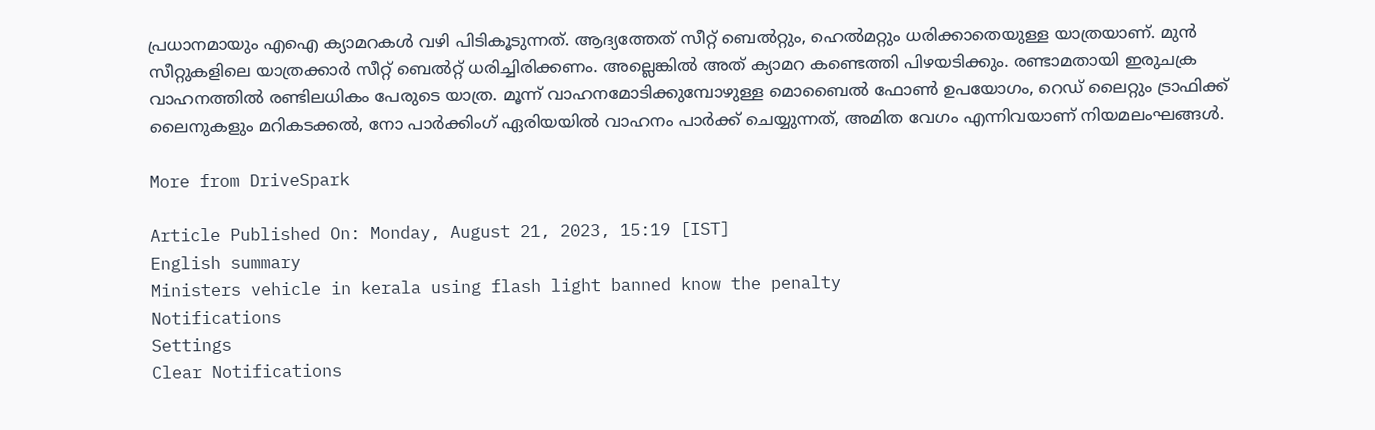പ്രധാനമായും എഐ ക്യാമറകള്‍ വഴി പിടികൂടുന്നത്. ആദ്യത്തേത് സീറ്റ് ബെൽറ്റും, ഹെൽമറ്റും ധരിക്കാതെയുള്ള യാത്രയാണ്. മുൻ സീറ്റുകളിലെ യാത്രക്കാർ സീറ്റ് ബെൽറ്റ് ധരിച്ചിരിക്കണം. അല്ലെങ്കിൽ അത് ക്യാമറ കണ്ടെത്തി പിഴയടിക്കും. രണ്ടാമതായി ഇരുചക്ര വാഹനത്തിൽ രണ്ടിലധികം പേരുടെ യാത്ര. മൂന്ന് വാഹനമോടിക്കുമ്പോഴുള്ള മൊബൈൽ ഫോണ്‍ ഉപയോഗം, റെഡ് ലൈറ്റും ട്രാഫിക്ക് ലൈനുകളും മറികടക്കൽ, നോ പാര്‍ക്കിംഗ് ഏരിയയിൽ വാഹനം പാര്‍ക്ക് ചെയ്യുന്നത്, അമിത വേഗം എന്നിവയാണ് നിയമലംഘങ്ങൾ.

More from DriveSpark

Article Published On: Monday, August 21, 2023, 15:19 [IST]
English summary
Ministers vehicle in kerala using flash light banned know the penalty
Notifications
Settings
Clear Notifications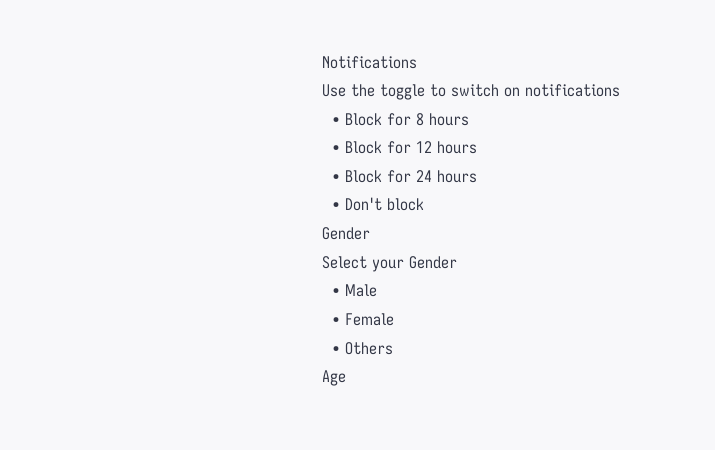Notifications
Use the toggle to switch on notifications
  • Block for 8 hours
  • Block for 12 hours
  • Block for 24 hours
  • Don't block
Gender
Select your Gender
  • Male
  • Female
  • Others
Age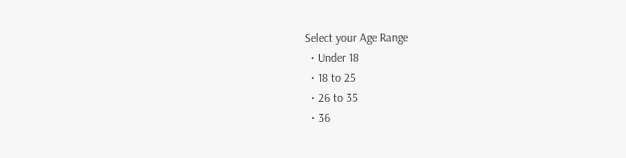Select your Age Range
  • Under 18
  • 18 to 25
  • 26 to 35
  • 36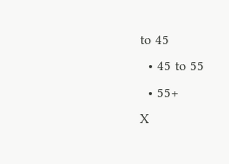to 45
  • 45 to 55
  • 55+
X